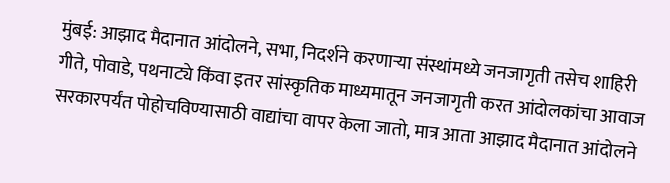मुंबई: आझाद मैदानात आंदोलने, सभा, निदर्शने करणाऱ्या संस्थांमध्ये जनजागृती तसेच शाहिरी गीते, पोवाडे, पथनाट्ये किंवा इतर सांस्कृतिक माध्यमातून जनजागृती करत आंदोलकांचा आवाज सरकारपर्यंत पोहोचविण्यासाठी वाद्यांचा वापर केला जातो, मात्र आता आझाद मैदानात आंदोलने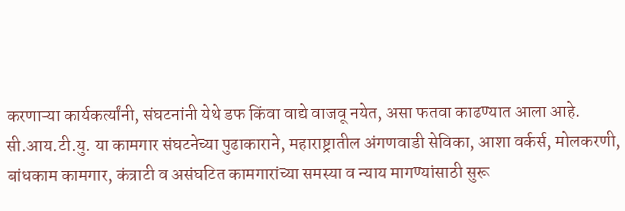करणाऱ्या कार्यकर्त्यांनी, संघटनांनी येथे डफ किंवा वाद्ये वाजवू नयेत, असा फतवा काढण्यात आला आहे.
सी.आय.टी.यु. या कामगार संघटनेच्या पुढाकाराने, महाराष्ट्रातील अंगणवाडी सेविका, आशा वर्कर्स, मोलकरणी, बांधकाम कामगार, कंत्राटी व असंघटित कामगारांच्या समस्या व न्याय मागण्यांसाठी सुरू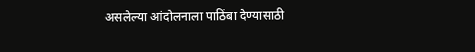असलेल्या आंदोलनाला पाठिंबा देण्यासाठी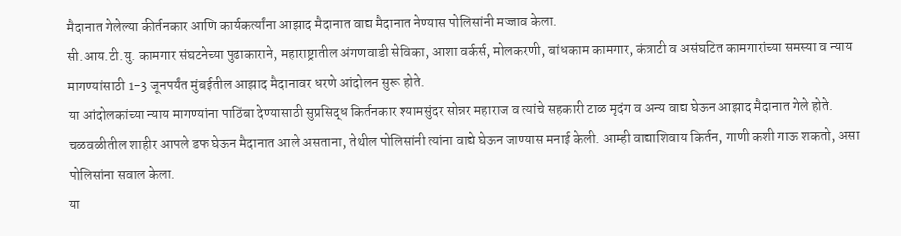मैदानात गेलेल्या कीर्तनकार आणि कार्यकर्त्यांना आझाद मैदानात वाद्य मैदानात नेण्यास पोलिसांनी मज्जाव केला.
सी.आय.टी.यु. कामगार संघटनेच्या पुढाकाराने, महाराष्ट्रातील अंगणवाडी सेविका, आशा वर्कर्स, मोलकरणी, बांधकाम कामगार, कंत्राटी व असंघटित कामगारांच्या समस्या व न्याय मागण्यांसाठी 1-3 जूनपर्यंत मुंबईतील आझाद मैदानावर धरणे आंदोलन सुरू होते.
या आंदोलकांच्या न्याय मागण्यांना पाठिंबा देण्यासाठी सुप्रसिद्ध किर्तनकार श्यामसुंदर सोन्नर महाराज व त्यांचे सहकारी टाळ मृदंग व अन्य वाद्य घेऊन आझाद मैदानात गेले होते.
चळवळीतील शाहीर आपले डफ घेऊन मैदानात आले असताना, तेथील पोलिसांनी त्यांना वाद्ये घेऊन जाण्यास मनाई केली. आम्ही वाद्याशिवाय किर्तन, गाणी कशी गाऊ शकतो, असा पोलिसांना सवाल केला.
या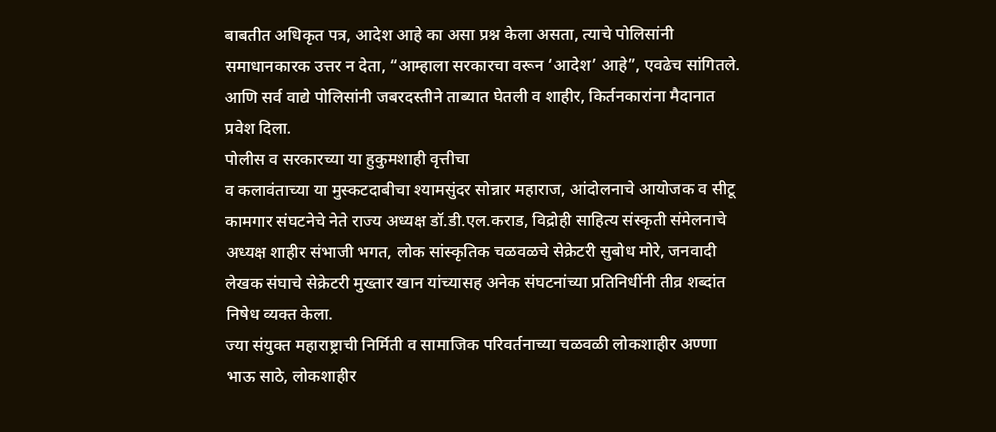बाबतीत अधिकृत पत्र, आदेश आहे का असा प्रश्न केला असता, त्याचे पोलिसांनी समाधानकारक उत्तर न देता, “आम्हाला सरकारचा वरून ‘आदेश’ आहे”, एवढेच सांगितले. आणि सर्व वाद्ये पोलिसांनी जबरदस्तीने ताब्यात घेतली व शाहीर, किर्तनकारांना मैदानात प्रवेश दिला.
पोलीस व सरकारच्या या हुकुमशाही वृत्तीचा
व कलावंताच्या या मुस्कटदाबीचा श्यामसुंदर सोन्नार महाराज, आंदोलनाचे आयोजक व सीटू कामगार संघटनेचे नेते राज्य अध्यक्ष डॉ.डी.एल.कराड, विद्रोही साहित्य संस्कृती संमेलनाचे अध्यक्ष शाहीर संभाजी भगत, लोक सांस्कृतिक चळवळचे सेक्रेटरी सुबोध मोरे, जनवादी लेखक संघाचे सेक्रेटरी मुख्तार खान यांच्यासह अनेक संघटनांच्या प्रतिनिधींनी तीव्र शब्दांत निषेध व्यक्त केला.
ज्या संयुक्त महाराष्ट्राची निर्मिती व सामाजिक परिवर्तनाच्या चळवळी लोकशाहीर अण्णा भाऊ साठे, लोकशाहीर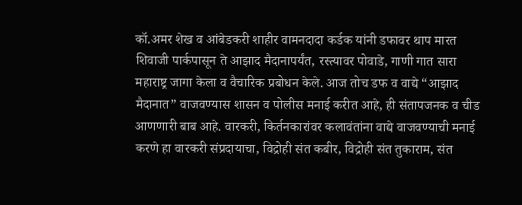कॉ.अमर शेख व आंबेडकरी शाहीर वामनदादा कर्डक यांनी डफावर थाप मारत शिवाजी पार्कपासून ते आझाद मैदानापर्यंत, रस्त्यावर पोवाडे, गाणी गात सारा महाराष्ट्र जागा केला व वैचारिक प्रबोधन केले. आज तोच डफ व वाद्ये “आझाद मैदानात” वाजवण्यास शासन व पोलीस मनाई करीत आहे, ही संतापजनक व चीड आणणारी बाब आहे. वारकरी, किर्तनकारांवर कलावंतांना वाद्ये वाजवण्याची मनाई करणे हा वारकरी संप्रदायाचा, विद्रोही संत कबीर, विद्रोही संत तुकाराम, संत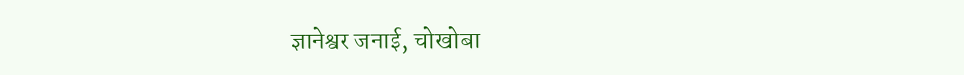ज्ञानेश्वर जनाई, चोखोबा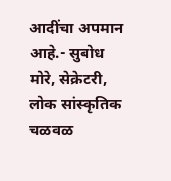आदींचा अपमान आहे.- सुबोध मोरे, सेक्रेटरी, लोक सांस्कृतिक चळवळ